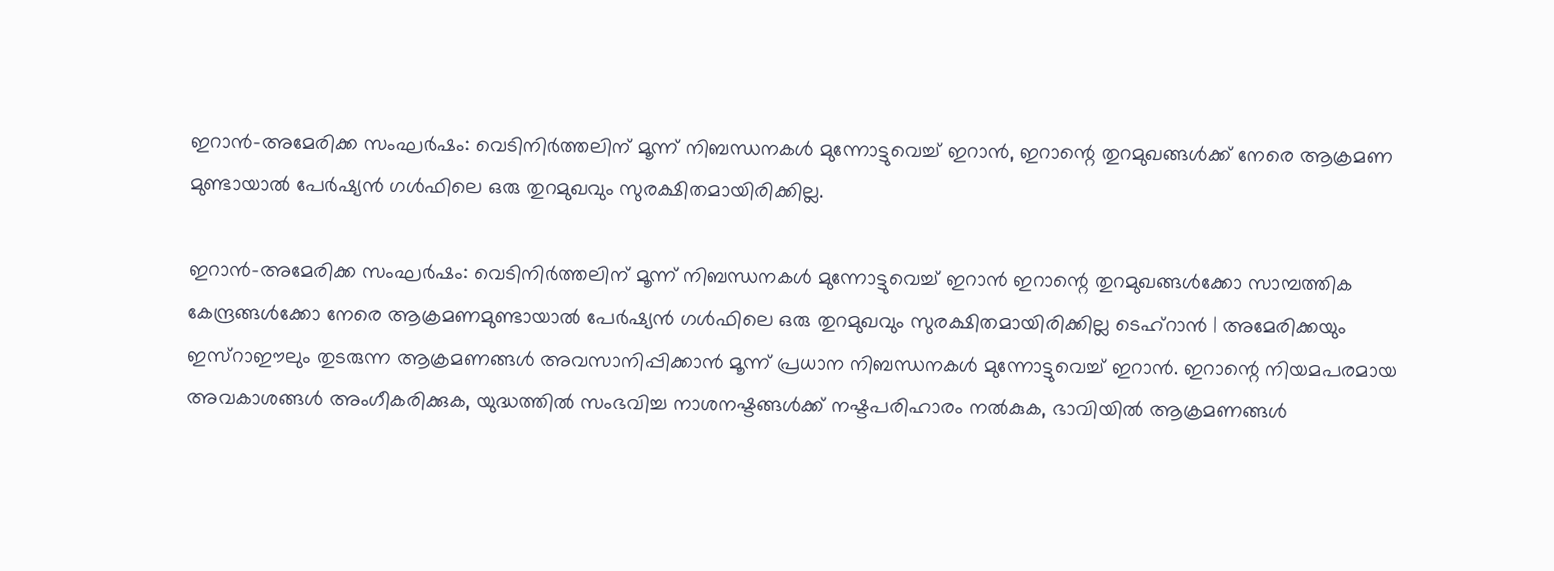ഇറാൻ-അമേരിക്ക സംഘർഷം: വെടിനിർത്തലിന് മൂന്ന് നിബന്ധനകൾ മുന്നോട്ടുവെച്ച് ഇറാൻ, ഇറാന്റെ തുറമുഖങ്ങൾക്ക് നേരെ ആക്രമണ മുണ്ടായാൽ പേർഷ്യൻ ഗൾഫിലെ ഒരു തുറമുഖവും സുരക്ഷിതമായിരിക്കില്ല.

ഇറാൻ-അമേരിക്ക സംഘർഷം: വെടിനിർത്തലിന് മൂന്ന് നിബന്ധനകൾ മുന്നോട്ടുവെച്ച് ഇറാൻ ഇറാന്റെ തുറമുഖങ്ങൾക്കോ സാമ്പത്തിക കേന്ദ്രങ്ങൾക്കോ നേരെ ആക്രമണമുണ്ടായാൽ പേർഷ്യൻ ഗൾഫിലെ ഒരു തുറമുഖവും സുരക്ഷിതമായിരിക്കില്ല ടെഹ്റാൻ | അമേരിക്കയും ഇസ്റാഈലും തുടരുന്ന ആക്രമണങ്ങൾ അവസാനിപ്പിക്കാൻ മൂന്ന് പ്രധാന നിബന്ധനകൾ മുന്നോട്ടുവെച്ച് ഇറാൻ. ഇറാന്റെ നിയമപരമായ അവകാശങ്ങൾ അംഗീകരിക്കുക, യുദ്ധത്തിൽ സംഭവിച്ച നാശനഷ്ടങ്ങൾക്ക് നഷ്ടപരിഹാരം നൽകുക, ഭാവിയിൽ ആക്രമണങ്ങൾ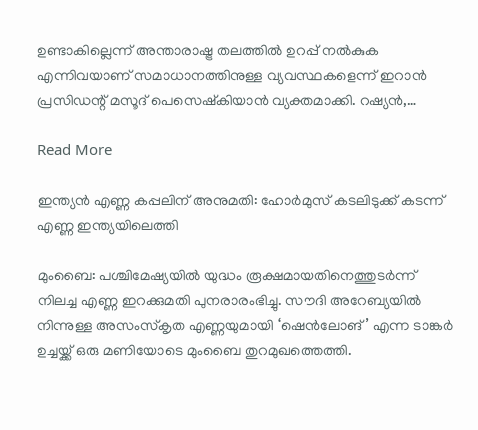ഉണ്ടാകില്ലെന്ന് അന്താരാഷ്ട്ര തലത്തിൽ ഉറപ്പ് നൽകുക എന്നിവയാണ് സമാധാനത്തിനുള്ള വ്യവസ്ഥകളെന്ന് ഇറാൻ പ്രസിഡന്റ് മസൂദ് പെസെഷ്കിയാൻ വ്യക്തമാക്കി. റഷ്യൻ,…

Read More

ഇന്ത്യൻ എണ്ണ കപ്പലിന് അനുമതി: ഹോർമുസ് കടലിടുക്ക് കടന്ന് എണ്ണ ഇന്ത്യയിലെത്തി

മുംബൈ: പശ്ചിമേഷ്യയിൽ യുദ്ധം രൂക്ഷമായതിനെത്തുടർന്ന് നിലച്ച എണ്ണ ഇറക്കുമതി പുനരാരംഭിച്ചു. സൗദി അറേബ്യയിൽ നിന്നുള്ള അസംസ്‌കൃത എണ്ണയുമായി ‘ഷെൻലോങ്’ എന്ന ടാങ്കർ ഉച്ചയ്ക്ക് ഒരു മണിയോടെ മുംബൈ തുറമുഖത്തെത്തി.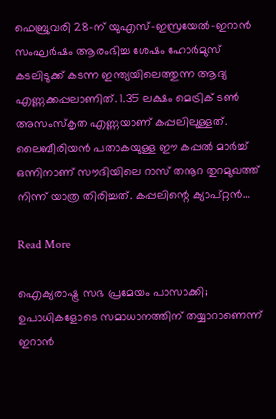ഫെബ്രുവരി 28-ന് യുഎസ്-ഇസ്രയേൽ-ഇറാൻ സംഘർഷം ആരംഭിച്ച ശേഷം ഹോർമുസ് കടലിടുക്ക് കടന്ന ഇന്ത്യയിലെത്തുന്ന ആദ്യ എണ്ണക്കപ്പലാണിത്. 1.35 ലക്ഷം മെട്രിക് ടൺ അസംസ്‌കൃത എണ്ണയാണ് കപ്പലിലുള്ളത്. ലൈബീരിയൻ പതാകയുള്ള ഈ കപ്പൽ മാർച്ച് ഒന്നിനാണ് സൗദിയിലെ റാസ് തനൂറ തുറമുഖത്ത് നിന്ന് യാത്ര തിരിച്ചത്. കപ്പലിന്റെ ക്യാപ്റ്റൻ…

Read More

ഐക്യരാഷ്ട്ര സഭ പ്രമേയം പാസാക്കി; ഉപാധികളോടെ സമാധാനത്തിന് തയ്യാറാണെന്ന് ഇറാൻ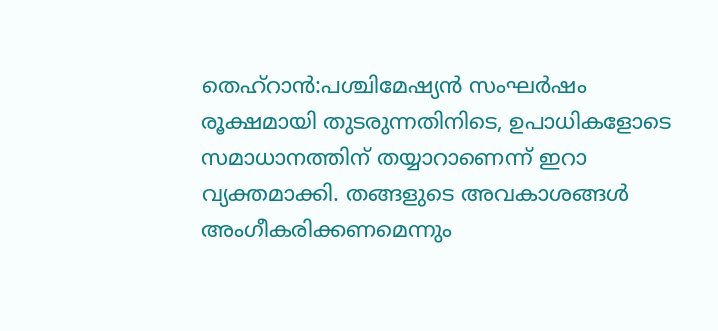തെഹ്‌റാൻ:പശ്ചിമേഷ്യൻ സംഘർഷം രൂക്ഷമായി തുടരുന്നതിനിടെ, ഉപാധികളോടെ സമാധാനത്തിന് തയ്യാറാണെന്ന് ഇറാ വ്യക്തമാക്കി. തങ്ങളുടെ അവകാശങ്ങൾ അംഗീകരിക്കണമെന്നും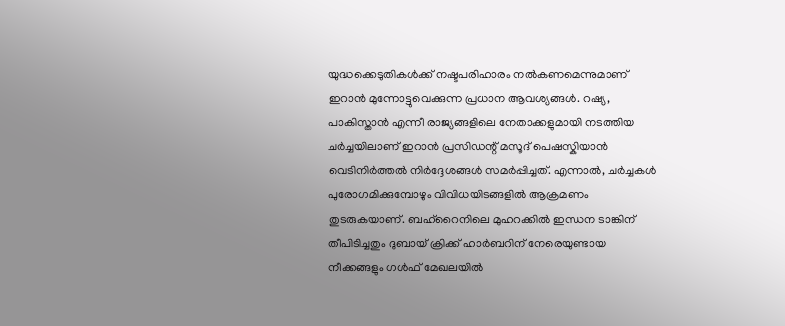യുദ്ധക്കെടുതികൾക്ക് നഷ്ടപരിഹാരം നൽകണമെന്നുമാണ് ഇറാൻ മുന്നോട്ടുവെക്കുന്ന പ്രധാന ആവശ്യങ്ങൾ. റഷ്യ, പാകിസ്താൻ എന്നീ രാജ്യങ്ങളിലെ നേതാക്കളുമായി നടത്തിയ ചർച്ചയിലാണ് ഇറാൻ പ്രസിഡന്റ് മസൂദ് പെഷസ്കിയാൻ വെടിനിർത്തൽ നിർദ്ദേശങ്ങൾ സമർപ്പിച്ചത്. എന്നാൽ, ചർച്ചകൾ പുരോഗമിക്കുമ്പോഴും വിവിധയിടങ്ങളിൽ ആക്രമണം തുടരുകയാണ്. ബഹ്‌റൈനിലെ മുഹറക്കിൽ ഇന്ധന ടാങ്കിന് തീപിടിച്ചതും ദുബായ് ക്രിക്ക് ഹാർബറിന് നേരെയുണ്ടായ നീക്കങ്ങളും ഗൾഫ് മേഖലയിൽ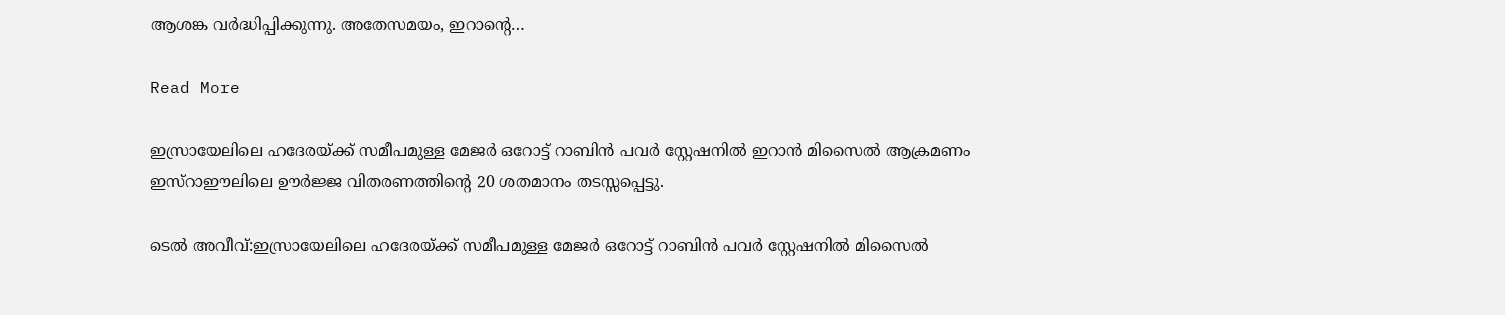ആശങ്ക വർദ്ധിപ്പിക്കുന്നു. അതേസമയം, ഇറാന്റെ…

Read More

ഇസ്രായേലിലെ ഹദേരയ്ക്ക് സമീപമുള്ള മേജർ ഒറോട്ട് റാബിൻ പവർ സ്റ്റേഷനിൽ ഇറാൻ മിസൈൽ ആക്രമണം ഇസ്റാഈലിലെ ഊർജ്ജ വിതരണത്തിൻ്റെ 20 ശതമാനം തടസ്സപ്പെട്ടു.

ടെൽ അവീവ്:ഇസ്രായേലിലെ ഹദേരയ്ക്ക് സമീപമുള്ള മേജർ ഒറോട്ട് റാബിൻ പവർ സ്റ്റേഷനിൽ മിസൈൽ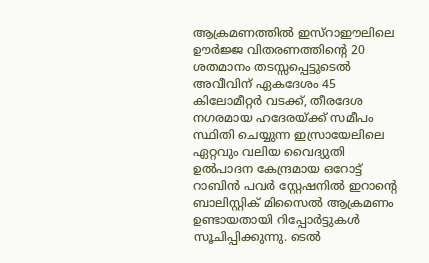ആക്രമണത്തിൽ ഇസ്റാഈലിലെ ഊർജ്ജ വിതരണത്തിൻ്റെ 20 ശതമാനം തടസ്സപ്പെട്ടുടെൽ അവീവിന് ഏകദേശം 45 കിലോമീറ്റർ വടക്ക്, തീരദേശ നഗരമായ ഹദേരയ്ക്ക് സമീപം സ്ഥിതി ചെയ്യുന്ന ഇസ്രായേലിലെ ഏറ്റവും വലിയ വൈദ്യുതി ഉൽപാദന കേന്ദ്രമായ ഒറോട്ട് റാബിൻ പവർ സ്റ്റേഷനിൽ ഇറാൻ്റെ ബാലിസ്റ്റിക് മിസൈൽ ആക്രമണം ഉണ്ടായതായി റിപ്പോർട്ടുകൾ സൂചിപ്പിക്കുന്നു. ടെൽ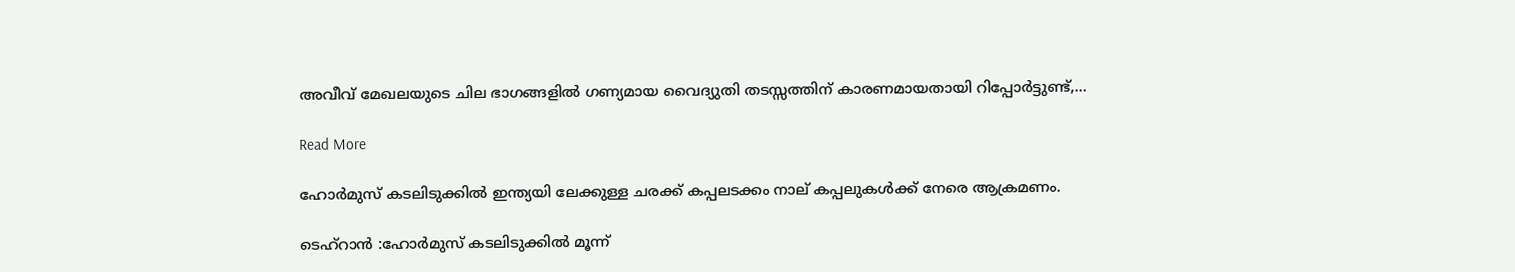അവീവ് മേഖലയുടെ ചില ഭാഗങ്ങളിൽ ഗണ്യമായ വൈദ്യുതി തടസ്സത്തിന് കാരണമായതായി റിപ്പോർട്ടുണ്ട്,…

Read More

ഹോർമുസ് കടലിടുക്കില്‍ ഇന്ത്യയി ലേക്കുള്ള ചരക്ക് കപ്പലടക്കം നാല് കപ്പലുകൾക്ക് നേരെ ആക്രമണം.

ടെഹ്റാൻ :ഹോർമുസ് കടലിടുക്കില്‍ മൂന്ന്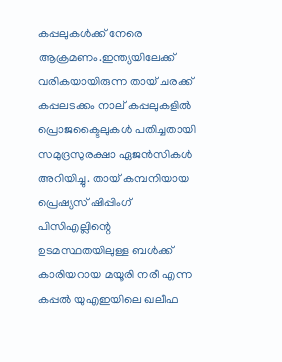കപ്പലുകള്‍ക്ക് നേരെ ആക്രമണം.ഇന്ത്യയിലേക്ക് വരികയായിരുന്ന തായ് ചരക്ക് കപ്പലടക്കം നാല് കപ്പലുകളില്‍ പ്രൊജക്ടൈലുകള്‍ പതിച്ചതായി സമുദ്രസുരക്ഷാ ഏജൻസികള്‍ അറിയിച്ചു. തായ് കമ്പനിയായ പ്രെഷ്യസ് ഷിപ്പിംഗ് പിസിഎല്ലിന്റെ ഉടമസ്ഥതയിലുള്ള ബള്‍ക്ക് കാരിയറായ മയൂരി നരീ എന്ന കപ്പല്‍ യുഎഇയിലെ ഖലീഫ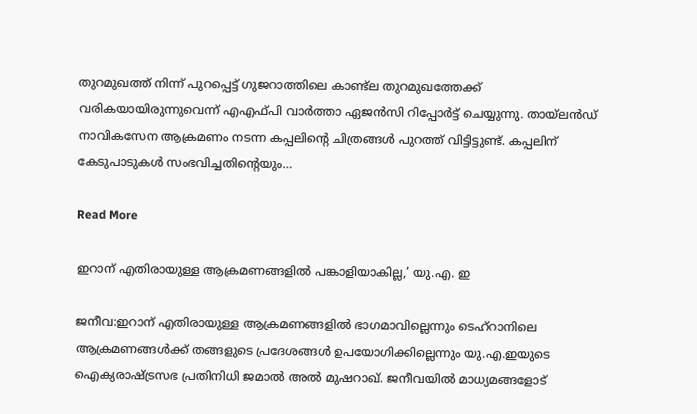തുറമുഖത്ത് നിന്ന് പുറപ്പെട്ട് ഗുജറാത്തിലെ കാണ്ട്‌ല തുറമുഖത്തേക്ക് വരികയായിരുന്നുവെന്ന് എഎഫ്പി വാർത്താ ഏജൻസി റിപ്പോർട്ട് ചെയ്യുന്നു. തായ്‌ലൻഡ് നാവികസേന ആക്രമണം നടന്ന കപ്പലിന്റെ ചിത്രങ്ങള്‍ പുറത്ത് വിട്ടിട്ടുണ്ട്. കപ്പലിന് കേടുപാടുകള്‍ സംഭവിച്ചതിന്റെയും…

Read More

ഇറാന് എതിരായുള്ള ആക്രമണങ്ങളിൽ പങ്കാളിയാകില്ല,’ യു.എ. ഇ

ജനീവ:ഇറാന് എതിരായുള്ള ആക്രമണങ്ങളിൽ ഭാഗമാവില്ലെന്നും ടെഹ്റാനിലെ ആക്രമണങ്ങൾക്ക് തങ്ങളുടെ പ്രദേശങ്ങൾ ഉപയോഗിക്കില്ലെന്നും യു.എ.ഇയുടെ ഐക്യരാഷ്ട്രസഭ പ്രതിനിധി ജമാൽ അൽ മുഷറാഖ്. ജനീവയിൽ മാധ്യമങ്ങളോട്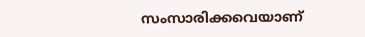സംസാരിക്കവെയാണ്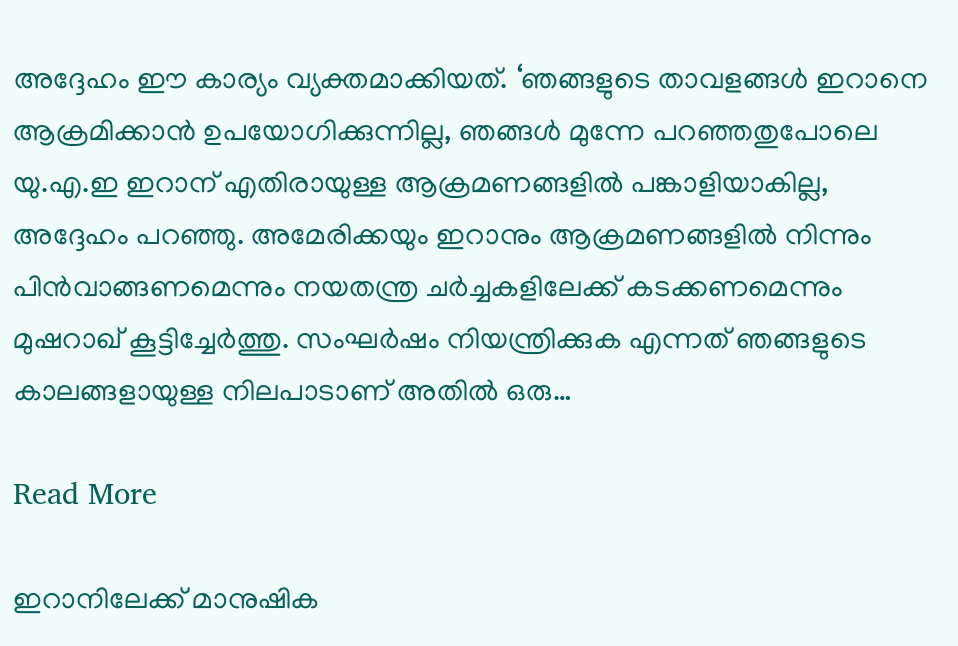അദ്ദേഹം ഈ കാര്യം വ്യക്തമാക്കിയത്. ‘ഞങ്ങളുടെ താവളങ്ങൾ ഇറാനെ ആക്രമിക്കാൻ ഉപയോഗിക്കുന്നില്ല, ഞങ്ങൾ മുന്നേ പറഞ്ഞതുപോലെ യു.എ.ഇ ഇറാന് എതിരായുള്ള ആക്രമണങ്ങളിൽ പങ്കാളിയാകില്ല, അദ്ദേഹം പറഞ്ഞു. അമേരിക്കയും ഇറാനും ആക്രമണങ്ങളിൽ നിന്നും പിൻവാങ്ങണമെന്നും നയതന്ത്ര ചർച്ചകളിലേക്ക് കടക്കണമെന്നും മുഷറാഖ് കൂട്ടിച്ചേർത്തു. സംഘർഷം നിയന്ത്രിക്കുക എന്നത് ഞങ്ങളുടെ കാലങ്ങളായുള്ള നിലപാടാണ് അതിൽ ഒരു…

Read More

ഇറാനിലേക്ക് മാനുഷിക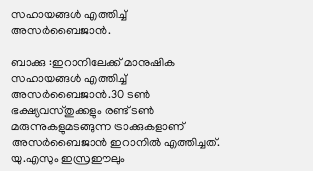സഹായങ്ങള്‍ എത്തിച്ച് അസര്‍ബൈജാന്‍.

ബാക്കു :ഇറാനിലേക്ക് മാനുഷിക സഹായങ്ങള്‍ എത്തിച്ച് അസര്‍ബൈജാന്‍.30 ടണ്‍ ഭക്ഷ്യവസ്തുക്കളും രണ്ട് ടണ്‍ മരുന്നുകളുമടങ്ങുന്ന ട്രാക്കുകളാണ് അസര്‍ബൈജാന്‍ ഇറാനില്‍ എത്തിച്ചത്. യു.എസും ഇസ്രഈലും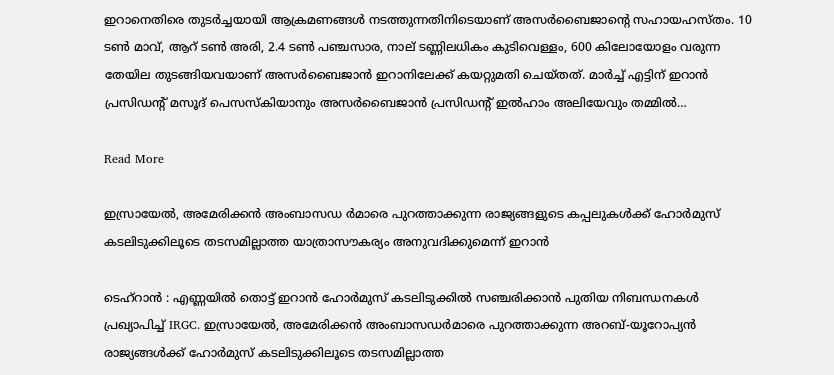ഇറാനെതിരെ തുടര്‍ച്ചയായി ആക്രമണങ്ങള്‍ നടത്തുന്നതിനിടെയാണ് അസര്‍ബൈജാന്റെ സഹായഹസ്തം. 10 ടണ്‍ മാവ്, ആറ് ടണ്‍ അരി, 2.4 ടണ്‍ പഞ്ചസാര, നാല് ടണ്ണിലധികം കുടിവെള്ളം, 600 കിലോയോളം വരുന്ന തേയില തുടങ്ങിയവയാണ് അസര്‍ബൈജാന്‍ ഇറാനിലേക്ക് കയറ്റുമതി ചെയ്തത്. മാര്‍ച്ച് എട്ടിന് ഇറാന്‍ പ്രസിഡന്റ് മസൂദ് പെസസ്‌കിയാനും അസര്‍ബൈജാന്‍ പ്രസിഡന്റ് ഇല്‍ഹാം അലിയേവും തമ്മില്‍…

Read More

ഇസ്രായേല്‍, അമേരിക്കൻ അംബാസഡ ർമാരെ പുറത്താക്കുന്ന രാജ്യങ്ങളുടെ കപ്പലുകൾക്ക് ഹോർമുസ് കടലിടുക്കിലൂടെ തടസമില്ലാത്ത യാത്രാസൗകര്യം അനുവദിക്കുമെന്ന് ഇറാന്‍

ടെഹ്റാൻ : എണ്ണയിൽ തൊട്ട് ഇറാൻ ഹോർമുസ് കടലിടുക്കിൽ സഞ്ചരിക്കാൻ പുതിയ നിബന്ധനകൾ പ്രഖ്യാപിച്ച് IRGC. ഇസ്രായേല്‍, അമേരിക്കൻ അംബാസഡർമാരെ പുറത്താക്കുന്ന അറബ്-യൂറോപ്യൻ രാജ്യങ്ങള്‍ക്ക് ഹോർമുസ് കടലിടുക്കിലൂടെ തടസമില്ലാത്ത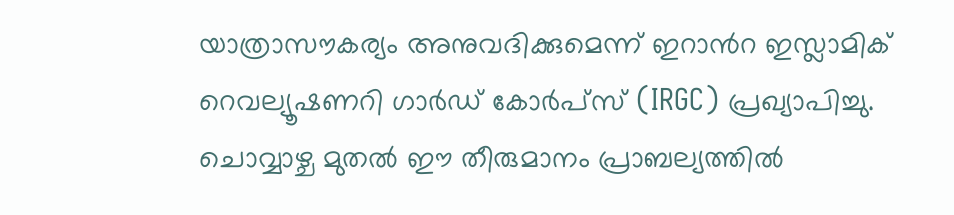യാത്രാസൗകര്യം അനുവദിക്കുമെന്ന് ഇറാന്‍റ ഇസ്ലാമിക് റെവല്യൂഷണറി ഗാർഡ് കോർപ്സ് (IRGC) പ്രഖ്യാപിച്ചു. ചൊവ്വാഴ്ച മുതല്‍ ഈ തീരുമാനം പ്രാബല്യത്തില്‍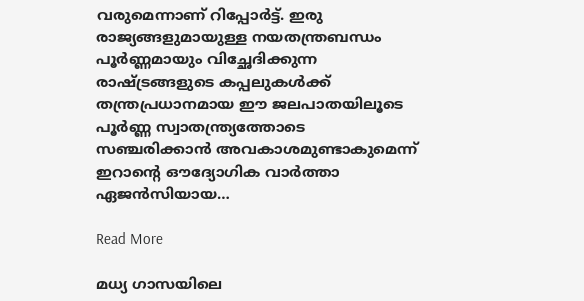വരുമെന്നാണ് റിപ്പോർട്ട്. ഇരു രാജ്യങ്ങളുമായുള്ള നയതന്ത്രബന്ധം പൂർണ്ണമായും വിച്ഛേദിക്കുന്ന രാഷ്ട്രങ്ങളുടെ കപ്പലുകള്‍ക്ക് തന്ത്രപ്രധാനമായ ഈ ജലപാതയിലൂടെ പൂർണ്ണ സ്വാതന്ത്ര്യത്തോടെ സഞ്ചരിക്കാൻ അവകാശമുണ്ടാകുമെന്ന് ഇറാന്‍റെ ഔദ്യോഗിക വാർത്താ ഏജൻസിയായ…

Read More

മധ്യ ഗാസയിലെ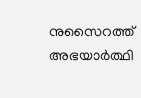നുസൈറത്ത് അഭയാർത്ഥി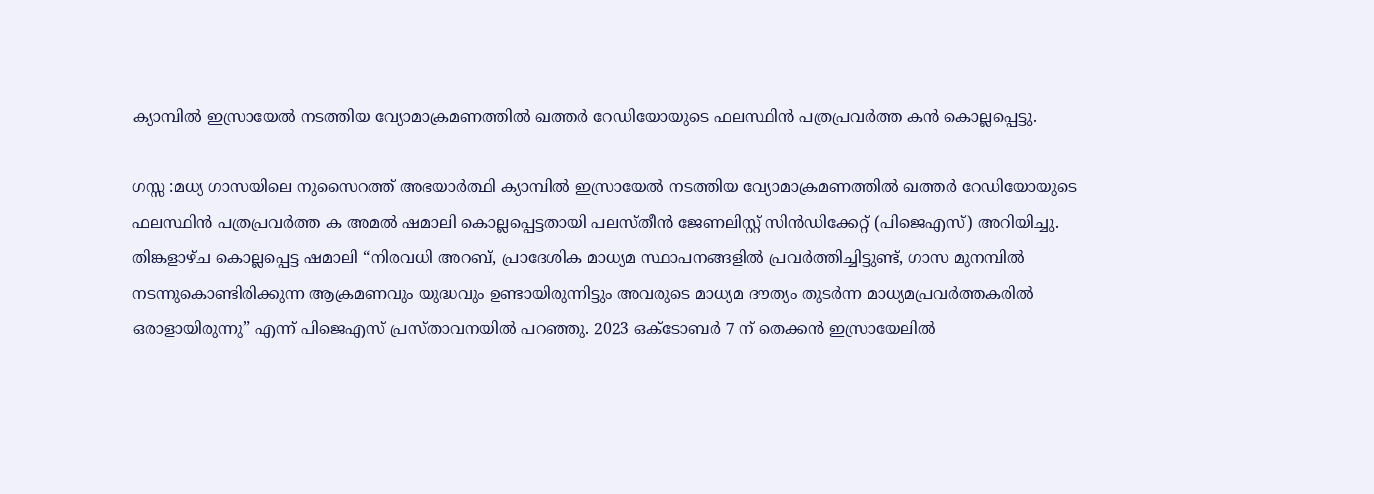ക്യാമ്പിൽ ഇസ്രായേൽ നടത്തിയ വ്യോമാക്രമണത്തിൽ ഖത്തർ റേഡിയോയുടെ ഫലസ്ഥിൻ പത്രപ്രവർത്ത കൻ കൊല്ലപ്പെട്ടു.

ഗസ്സ :മധ്യ ഗാസയിലെ നുസൈറത്ത് അഭയാർത്ഥി ക്യാമ്പിൽ ഇസ്രായേൽ നടത്തിയ വ്യോമാക്രമണത്തിൽ ഖത്തർ റേഡിയോയുടെ ഫലസ്ഥിൻ പത്രപ്രവർത്ത ക അമൽ ഷമാലി കൊല്ലപ്പെട്ടതായി പലസ്തീൻ ജേണലിസ്റ്റ് സിൻഡിക്കേറ്റ് (പിജെഎസ്) അറിയിച്ചു. തിങ്കളാഴ്ച കൊല്ലപ്പെട്ട ഷമാലി “നിരവധി അറബ്, പ്രാദേശിക മാധ്യമ സ്ഥാപനങ്ങളിൽ പ്രവർത്തിച്ചിട്ടുണ്ട്, ഗാസ മുനമ്പിൽ നടന്നുകൊണ്ടിരിക്കുന്ന ആക്രമണവും യുദ്ധവും ഉണ്ടായിരുന്നിട്ടും അവരുടെ മാധ്യമ ദൗത്യം തുടർന്ന മാധ്യമപ്രവർത്തകരിൽ ഒരാളായിരുന്നു” എന്ന് പിജെഎസ് പ്രസ്താവനയിൽ പറഞ്ഞു. 2023 ഒക്ടോബർ 7 ന് തെക്കൻ ഇസ്രായേലിൽ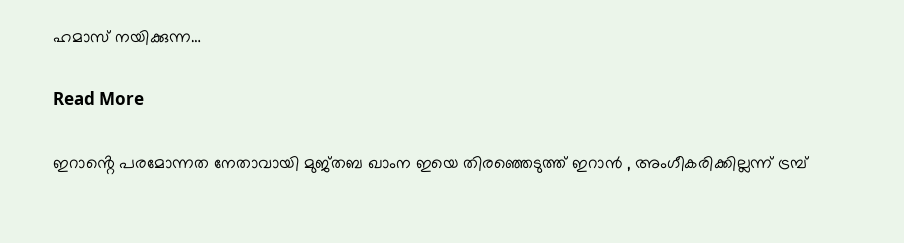ഹമാസ് നയിക്കുന്ന…

Read More

ഇറാൻ്റെ പരമോന്നത നേതാവായി മുജ്തബ ഖാംന ഇയെ തിരഞ്ഞെടുത്ത് ഇറാൻ , അംഗീകരിക്കില്ലന്ന് ട്രമ്പ്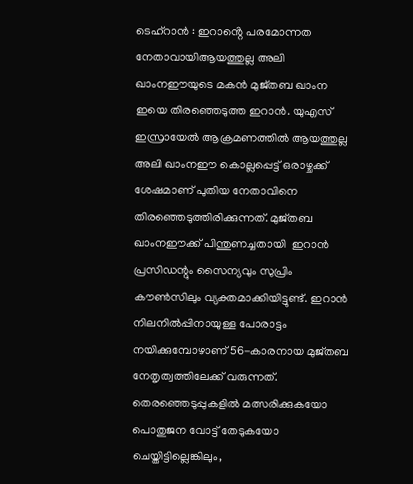ടെഹ്റാൻ : ഇറാൻ്റെ പരമോന്നത നേതാവായിആയത്തുല്ല അലി ഖാംനഈയുടെ മകൻ മുജ്തബ ഖാംന ഇയെ തിരഞ്ഞെടുത്ത ഇറാൻ. യുഎസ് ഇസ്രായേൽ ആക്രമണത്തിൽ ആയത്തുല്ല അലി ഖാംനഈ കൊല്ലപ്പെട്ട് ഒരാഴ്ചക്ക് ശേഷമാണ് പുതിയ നേതാവിനെ തിരഞ്ഞെടുത്തിരിക്കുന്നത്. മുജ്തബ ഖാംനഈക്ക് പിന്തുണച്ചതായി  ഇറാൻ പ്രസിഡന്റും സൈന്യവും സുപ്രിം കൗൺസിലും വ്യക്തമാക്കിയിട്ടുണ്ട്. ഇറാൻ നിലനിൽപ്പിനായുള്ള പോരാട്ടം നയിക്കുമ്പോഴാണ് 56-കാരനായ മുജ്തബ നേതൃത്വത്തിലേക്ക് വരുന്നത്. തെരഞ്ഞെടുപ്പുകളിൽ മത്സരിക്കുകയോ പൊതുജന വോട്ട് തേടുകയോ ചെയ്തിട്ടില്ലെങ്കിലും,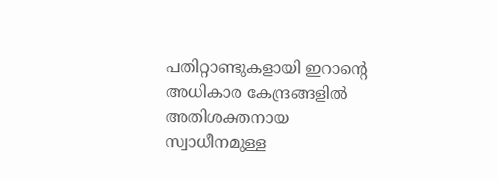പതിറ്റാണ്ടുകളായി ഇറാന്റെ അധികാര കേന്ദ്രങ്ങളിൽ അതിശക്തനായ സ്വാധീനമുള്ള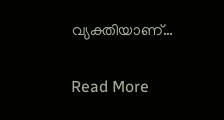വ്യക്തിയാണ്…

Read More